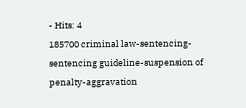- Hits: 4
185700 criminal law-sentencing-sentencing guideline-suspension of penalty-aggravation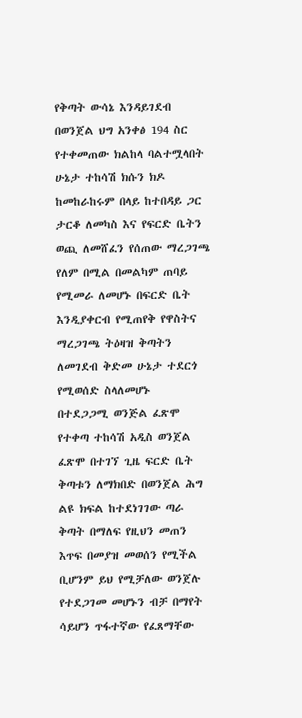የቅጣት ውሳኔ እንዳይገደብ በወንጀል ህግ አንቀፅ 194 ስር የተቀመጠው ክልከላ ባልተሟላበት ሁኔታ ተከሳሽ ክሱን ክዶ ከመከራከሩም በላይ ከተበዳይ ጋር ታርቆ ለመካስ እና የፍርድ ቤትን ወጪ ለመሸፈን የሰጠው ማረጋገጫ የለም በሚል በመልካም ጠባይ የሚመራ ለመሆኑ በፍርድ ቤት እንዲያቀርብ የሚጠየቅ የዋስትና ማረጋገጫ ትዕዛዝ ቅጣትን ለመገደብ ቅድመ ሁኔታ ተደርጎ የሚወሰድ ስላለመሆኑ
በተደጋጋሚ ወንጅል ፈጽሞ የተቀጣ ተከሳሽ አዲስ ወንጀል ፈጽሞ በተገኘ ጊዜ ፍርድ ቤት ቅጣቱን ለማክበድ በወንጀል ሕግ ልዩ ክፍል ከተደነገገው ጣራ ቅጣት በማለፍ የዚህን መጠን እጥፍ በመያዝ መወሰን የሚችል ቢሆንም ይህ የሚቻለው ወንጀሉ የተደጋገመ መሆኑን ብቻ በማየት ሳይሆን ጥፋተኛው የፈጸማቸው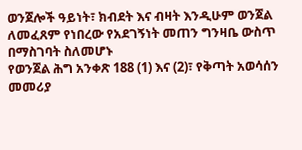ወንጀሎች ዓይነት፣ ክብደት እና ብዛት እንዲሁም ወንጀል ለመፈጸም የነበረው የአደገኝነት መጠን ግንዛቤ ውስጥ በማስገባት ስለመሆኑ
የወንጀል ሕግ አንቀጽ 188 (1) እና (2)፣ የቅጣት አወሳሰን መመሪያ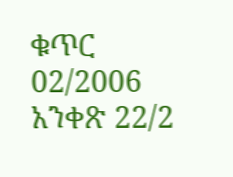ቁጥር 02/2006 አንቀጽ 22/2